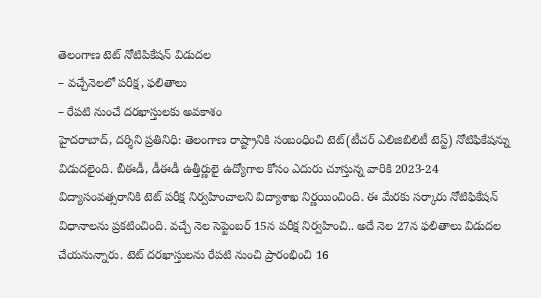తెలంగాణ టెట్ నోటిపికేషన్ విడుదల
– వచ్చేనెలలో పరీక్ష, ఫలితాలు
– రేపటి నుంచే దరఖాస్తులకు అవకాశం
హైదరాబాద్, దర్శిని ప్రతినిధి: తెలంగాణ రాష్ట్రానికి సంబంధించి టెట్(టీచర్ ఎలిజిబిలిటీ టెస్ట్) నోటిఫికేషన్ను విడుదలైంది. బీఈడీ, డీఈడీ ఉత్తీర్ణులై ఉద్యోగాల కోసం ఎదురు చూస్తున్న వారికి 2023-24 విద్యాసంవత్సరానికి టెట్ పరీక్ష నిర్వహించాలని విద్యాశాఖ నిర్ణయించింది. ఈ మేరకు సర్కారు నోటిఫికేషన్ విధానాలను ప్రకటించింది. వచ్చే నెల సెప్టెంబర్ 15న పరీక్ష నిర్వహించి.. అదే నెల 27న ఫలితాలు విడుదల చేయనున్నారు. టెట్ దరఖాస్తులను రేపటి నుంచి ప్రారంభించి 16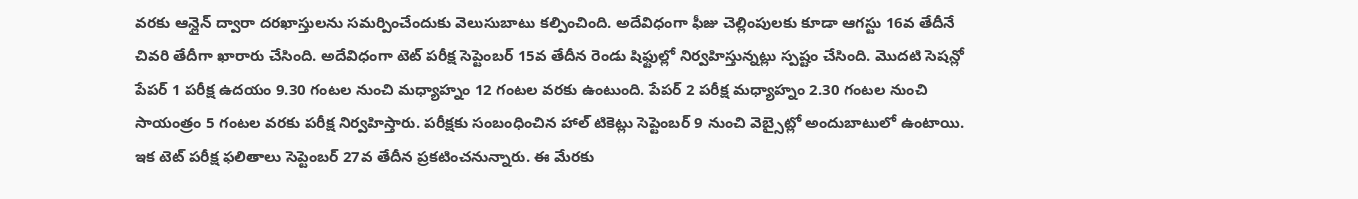వరకు ఆన్లైన్ ద్వారా దరఖాస్తులను సమర్పించేందుకు వెలుసుబాటు కల్పించింది. అదేవిధంగా ఫీజు చెల్లింపులకు కూడా ఆగస్టు 16వ తేదీనే చివరి తేదీగా ఖారారు చేసింది. అదేవిధంగా టెట్ పరీక్ష సెప్టెంబర్ 15వ తేదీన రెండు షిఫ్టుల్లో నిర్వహిస్తున్నట్లు స్పష్టం చేసింది. మొదటి సెషన్లో పేపర్ 1 పరీక్ష ఉదయం 9.30 గంటల నుంచి మధ్యాహ్నం 12 గంటల వరకు ఉంటుంది. పేపర్ 2 పరీక్ష మధ్యాహ్నం 2.30 గంటల నుంచి సాయంత్రం 5 గంటల వరకు పరీక్ష నిర్వహిస్తారు. పరీక్షకు సంబంధించిన హాల్ టికెట్లు సెప్టెంబర్ 9 నుంచి వెబ్సైట్లో అందుబాటులో ఉంటాయి. ఇక టెట్ పరీక్ష ఫలితాలు సెప్టెంబర్ 27వ తేదీన ప్రకటించనున్నారు. ఈ మేరకు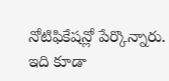నోటిఫికేషన్లో పేర్కొన్నారు.
ఇది కూడా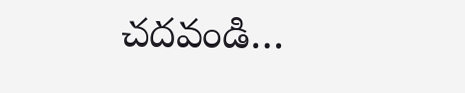చదవండి…